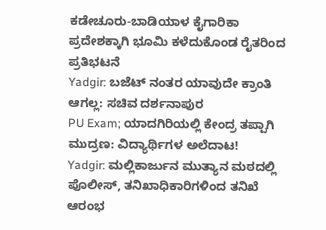ಕಡೇಚೂರು-ಬಾಡಿಯಾಳ ಕೈಗಾರಿಕಾ ಪ್ರದೇಶಕ್ಕಾಗಿ ಭೂಮಿ ಕಳೆದುಕೊಂಡ ರೈತರಿಂದ ಪ್ರತಿಭಟನೆ
Yadgir: ಬಜೆಟ್ ನಂತರ ಯಾವುದೇ ಕ್ರಾಂತಿ ಆಗಲ್ಲ: ಸಚಿವ ದರ್ಶನಾಪುರ
PU Exam; ಯಾದಗಿರಿಯಲ್ಲಿ ಕೇಂದ್ರ ತಪ್ಪಾಗಿ ಮುದ್ರಣ: ವಿದ್ಯಾರ್ಥಿಗಳ ಅಲೆದಾಟ!
Yadgir: ಮಲ್ಲಿಕಾರ್ಜುನ ಮುತ್ಯಾನ ಮಠದಲ್ಲಿ ಪೊಲೀಸ್, ತನಿಖಾಧಿಕಾರಿಗಳಿಂದ ತನಿಖೆ ಆರಂಭ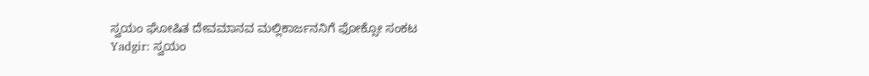ಸ್ವಯಂ ಘೋಷಿತ ದೇವಮಾನವ ಮಲ್ಲಿಕಾರ್ಜನನಿಗೆ ಫೋಕ್ಸೋ ಸಂಕಟ
Yadgir: ಸ್ವಯಂ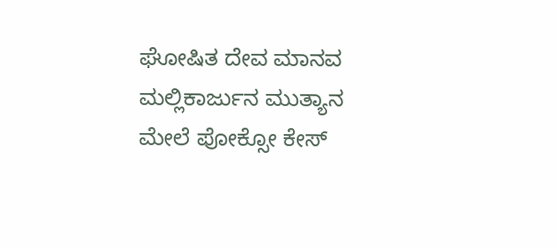ಘೋಷಿತ ದೇವ ಮಾನವ ಮಲ್ಲಿಕಾರ್ಜುನ ಮುತ್ಯಾನ ಮೇಲೆ ಪೋಕ್ಸೋ ಕೇಸ್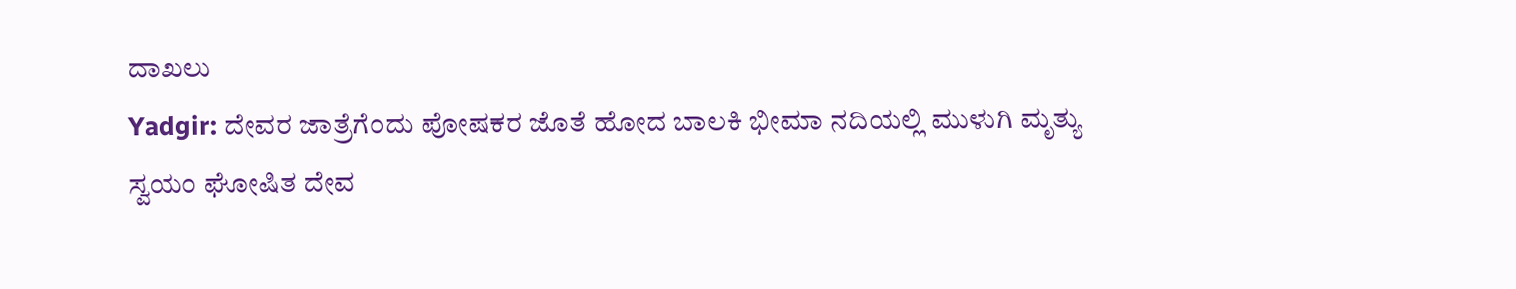ದಾಖಲು
Yadgir: ದೇವರ ಜಾತ್ರೆಗೆಂದು ಪೋಷಕರ ಜೊತೆ ಹೋದ ಬಾಲಕಿ ಭೀಮಾ ನದಿಯಲ್ಲಿ ಮುಳುಗಿ ಮೃತ್ಯು
ಸ್ವಯಂ ಘೋಷಿತ ದೇವ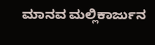ಮಾನವ ಮಲ್ಲಿಕಾರ್ಜುನ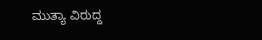ಮುತ್ಯಾ ವಿರುದ್ದ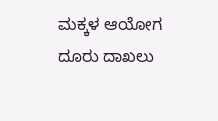ಮಕ್ಕಳ ಆಯೋಗ ದೂರು ದಾಖಲು